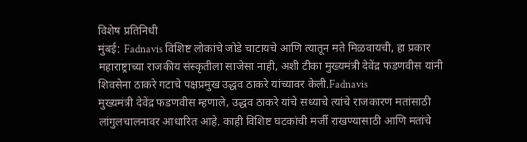विशेष प्रतिनिधी
मुंबई: Fadnavis विशिष्ट लोकांचे जोडे चाटायचे आणि त्यातून मते मिळवायची, हा प्रकार महाराष्ट्राच्या राजकीय संस्कृतीला साजेसा नाही, अशी टीका मुख्यमंत्री देवेंद्र फडणवीस यांनी शिवसेना ठाकरे गटाचे पक्षप्रमुख उद्धव ठाकरे यांच्यावर केली.Fadnavis
मुख्यमंत्री देवेंद्र फडणवीस म्हणाले, उद्धव ठाकरे यांचे सध्याचे त्यांचे राजकारण मतांसाठी लांगुलचालनावर आधारित आहे. काही विशिष्ट घटकांची मर्जी राखण्यासाठी आणि मतांचे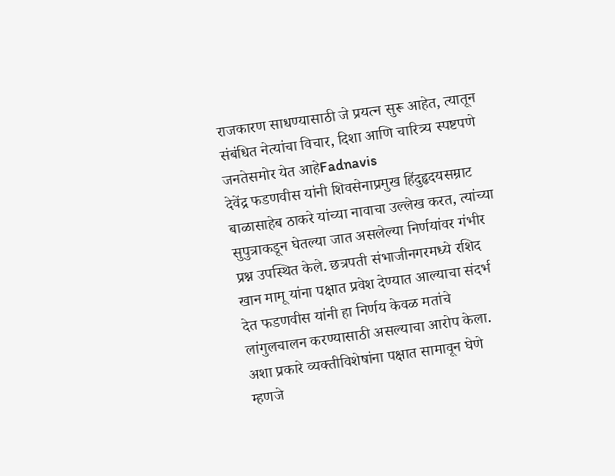राजकारण साधण्यासाठी जे प्रयत्न सुरू आहेत, त्यातून संबंधित नेत्यांचा विचार, दिशा आणि चारित्र्य स्पष्टपणे जनतेसमोर येत आहेFadnavis
देवेंद्र फडणवीस यांनी शिवसेनाप्रमुख हिंदुहृदयसम्राट बाळासाहेब ठाकरे यांच्या नावाचा उल्लेख करत, त्यांच्या सुपुत्राकडून घेतल्या जात असलेल्या निर्णयांवर गंभीर प्रश्न उपस्थित केले. छत्रपती संभाजीनगरमध्ये रशिद खान मामू यांना पक्षात प्रवेश देण्यात आल्याचा संदर्भ देत फडणवीस यांनी हा निर्णय केवळ मतांचे लांगुलचालन करण्यासाठी असल्याचा आरोप केला. अशा प्रकारे व्यक्तीविशेषांना पक्षात सामावून घेणे म्हणजे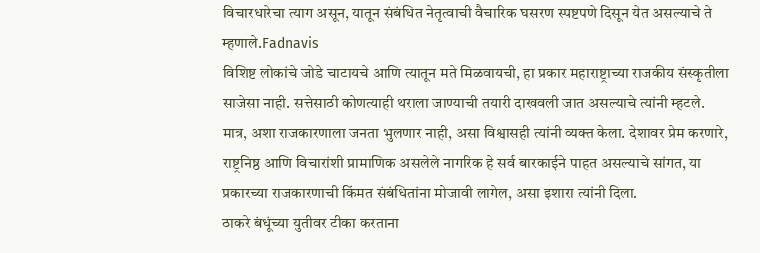विचारधारेचा त्याग असून, यातून संबंधित नेतृत्वाची वैचारिक घसरण स्पष्टपणे दिसून येत असल्याचे ते म्हणाले.Fadnavis
विशिष्ट लोकांचे जोडे चाटायचे आणि त्यातून मते मिळवायची, हा प्रकार महाराष्ट्राच्या राजकीय संस्कृतीला साजेसा नाही. सत्तेसाठी कोणत्याही थराला जाण्याची तयारी दाखवली जात असल्याचे त्यांनी म्हटले. मात्र, अशा राजकारणाला जनता भुलणार नाही, असा विश्वासही त्यांनी व्यक्त केला. देशावर प्रेम करणारे, राष्ट्रनिष्ठ आणि विचारांशी प्रामाणिक असलेले नागरिक हे सर्व बारकाईने पाहत असल्याचे सांगत, या प्रकारच्या राजकारणाची किंमत संबंधितांना मोजावी लागेल, असा इशारा त्यांनी दिला.
ठाकरे बंधूंच्या युतीवर टीका करताना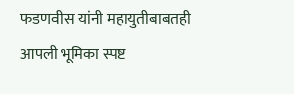फडणवीस यांनी महायुतीबाबतही आपली भूमिका स्पष्ट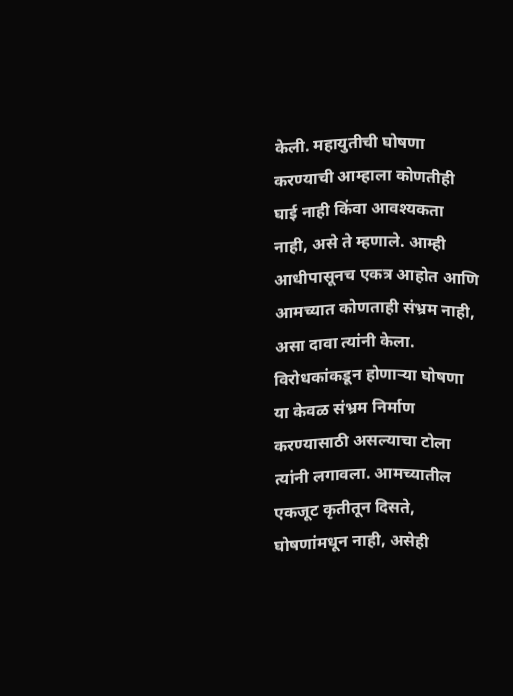केली. महायुतीची घोषणा करण्याची आम्हाला कोणतीही घाई नाही किंवा आवश्यकता नाही, असे ते म्हणाले. आम्ही आधीपासूनच एकत्र आहोत आणि आमच्यात कोणताही संभ्रम नाही, असा दावा त्यांनी केला. विरोधकांकडून होणाऱ्या घोषणा या केवळ संभ्रम निर्माण करण्यासाठी असल्याचा टोला त्यांनी लगावला. आमच्यातील एकजूट कृतीतून दिसते, घोषणांमधून नाही, असेही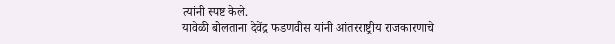त्यांनी स्पष्ट केले.
यावेळी बोलताना देवेंद्र फडणवीस यांनी आंतरराष्ट्रीय राजकारणाचे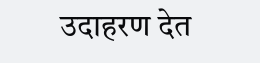उदाहरण देत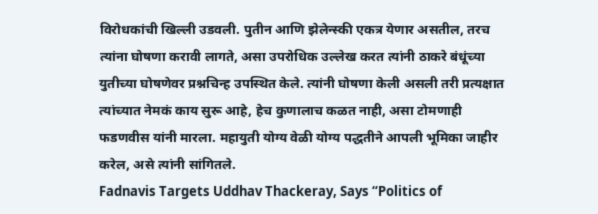विरोधकांची खिल्ली उडवली. पुतीन आणि झेलेन्स्की एकत्र येणार असतील, तरच त्यांना घोषणा करावी लागते, असा उपरोधिक उल्लेख करत त्यांनी ठाकरे बंधूंच्या युतीच्या घोषणेवर प्रश्नचिन्ह उपस्थित केले. त्यांनी घोषणा केली असली तरी प्रत्यक्षात त्यांच्यात नेमकं काय सुरू आहे, हेच कुणालाच कळत नाही, असा टोमणाही फडणवीस यांनी मारला. महायुती योग्य वेळी योग्य पद्धतीने आपली भूमिका जाहीर करेल, असे त्यांनी सांगितले.
Fadnavis Targets Uddhav Thackeray, Says “Politics of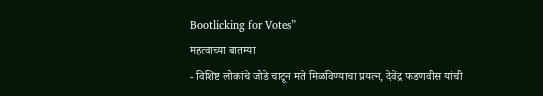Bootlicking for Votes”
महत्वाच्या बातम्या
- विशिष्ट लोकांचे जोडे चाटून मते मिळविण्याचा प्रयत्न, देवेंद्र फडणवीस यांची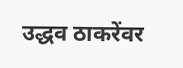उद्धव ठाकरेंवर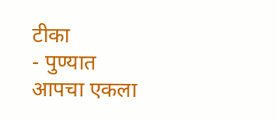टीका
- पुण्यात आपचा एकला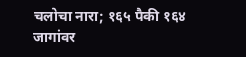चलोचा नारा; १६५ पैकी १६४ जागांवर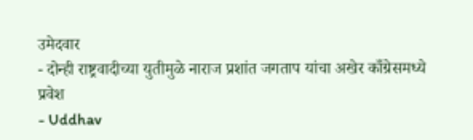उमेदवार
- दोन्ही राष्ट्रवादीच्या युतीमुळे नाराज प्रशांत जगताप यांचा अखेर काँग्रेसमध्ये प्रवेश
- Uddhav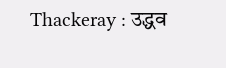Thackeray : उद्धव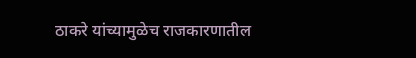ठाकरे यांच्यामुळेच राजकारणातील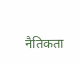नैतिकता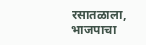रसातळाला, भाजपाचा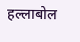हल्लाबोल